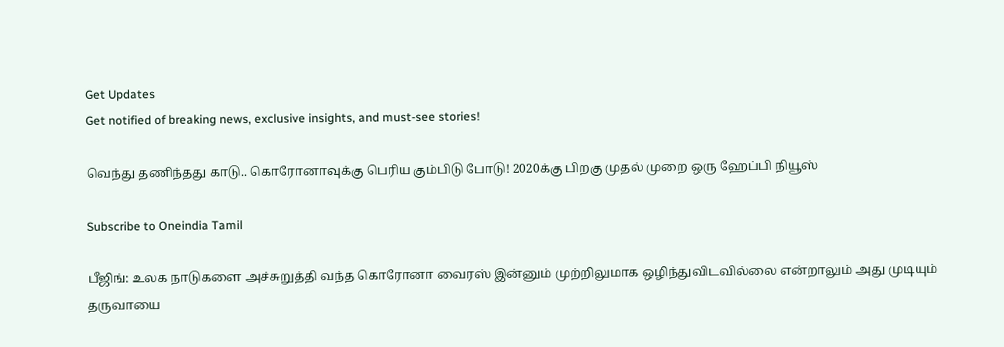Get Updates
Get notified of breaking news, exclusive insights, and must-see stories!

வெந்து தணிந்தது காடு.. கொரோனாவுக்கு பெரிய கும்பிடு போடு! 2020க்கு பிறகு முதல் முறை ஒரு ஹேப்பி நியூஸ்

Subscribe to Oneindia Tamil

பீஜிங்: உலக நாடுகளை அச்சுறுத்தி வந்த கொரோனா வைரஸ் இன்னும் முற்றிலுமாக ஒழிந்துவிடவில்லை என்றாலும் அது முடியும் தருவாயை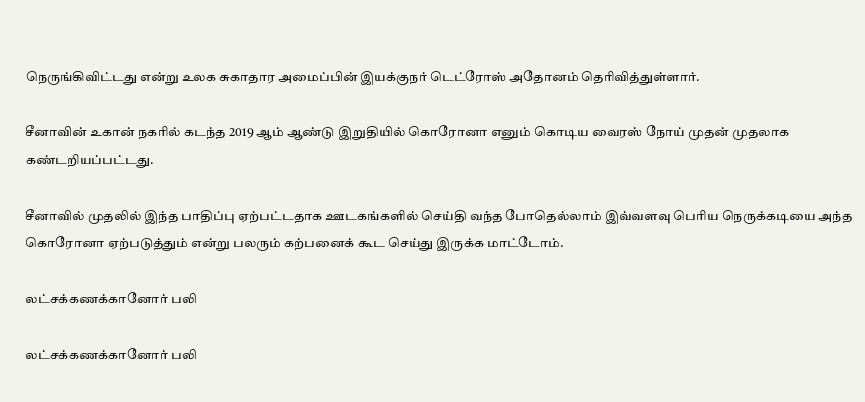நெருங்கிவிட்டது என்று உலக சுகாதார அமைப்பின் இயக்குநர் டெட்ரோஸ் அதோனம் தெரிவித்துள்ளார்.

சீனாவின் உகான் நகரில் கடந்த 2019 ஆம் ஆண்டு இறுதியில் கொரோனா எனும் கொடிய வைரஸ் நோய் முதன் முதலாக கண்டறியப்பட்டது.

சீனாவில் முதலில் இந்த பாதிப்பு ஏற்பட்டதாக ஊடகங்களில் செய்தி வந்த போதெல்லாம் இவ்வளவு பெரிய நெருக்கடியை அந்த கொரோனா ஏற்படுத்தும் என்று பலரும் கற்பனைக் கூட செய்து இருக்க மாட்டோம்.

லட்சக்கணக்கானோர் பலி

லட்சக்கணக்கானோர் பலி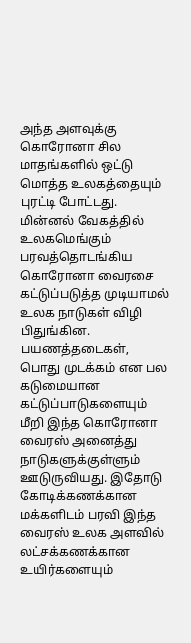அந்த அளவுக்கு கொரோனா சில மாதங்களில் ஒட்டு மொத்த உலகத்தையும் புரட்டி போட்டது. மின்னல் வேகத்தில் உலகமெங்கும் பரவத்தொடங்கிய கொரோனா வைரசை கட்டுப்படுத்த முடியாமல் உலக நாடுகள் விழி பிதுங்கின. பயணத்தடைகள், பொது முடக்கம் என பல கடுமையான கட்டுப்பாடுகளையும் மீறி இந்த கொரோனா வைரஸ் அனைத்து நாடுகளுக்குள்ளும் ஊடுருவியது. இதோடு கோடிக்கணக்கான மக்களிடம் பரவி இந்த வைரஸ் உலக அளவில் லட்சக்கணக்கான உயிர்களையும்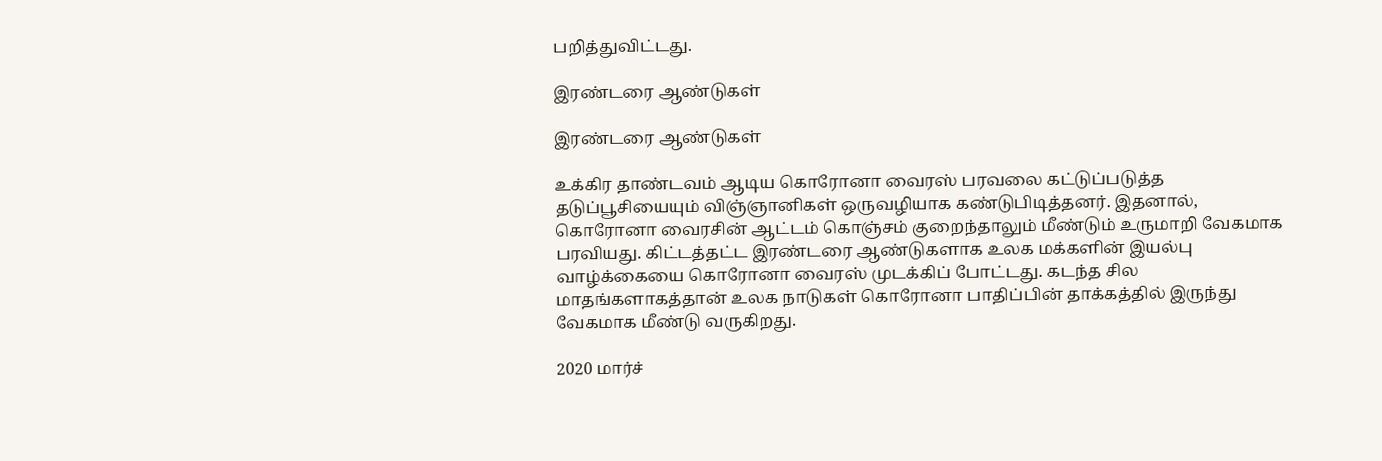பறித்துவிட்டது.

இரண்டரை ஆண்டுகள்

இரண்டரை ஆண்டுகள்

உக்கிர தாண்டவம் ஆடிய கொரோனா வைரஸ் பரவலை கட்டுப்படுத்த தடுப்பூசியையும் விஞ்ஞானிகள் ஒருவழியாக கண்டுபிடித்தனர். இதனால், கொரோனா வைரசின் ஆட்டம் கொஞ்சம் குறைந்தாலும் மீண்டும் உருமாறி வேகமாக பரவியது. கிட்டத்தட்ட இரண்டரை ஆண்டுகளாக உலக மக்களின் இயல்பு வாழ்க்கையை கொரோனா வைரஸ் முடக்கிப் போட்டது. கடந்த சில மாதங்களாகத்தான் உலக நாடுகள் கொரோனா பாதிப்பின் தாக்கத்தில் இருந்து வேகமாக மீண்டு வருகிறது.

2020 மார்ச்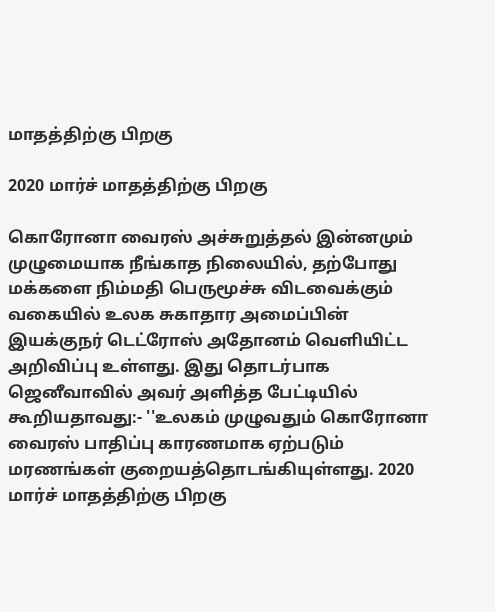மாதத்திற்கு பிறகு

2020 மார்ச் மாதத்திற்கு பிறகு

கொரோனா வைரஸ் அச்சுறுத்தல் இன்னமும் முழுமையாக நீங்காத நிலையில், தற்போது மக்களை நிம்மதி பெருமூச்சு விடவைக்கும் வகையில் உலக சுகாதார அமைப்பின் இயக்குநர் டெட்ரோஸ் அதோனம் வெளியிட்ட அறிவிப்பு உள்ளது. இது தொடர்பாக ஜெனீவாவில் அவர் அளித்த பேட்டியில் கூறியதாவது:- ''உலகம் முழுவதும் கொரோனா வைரஸ் பாதிப்பு காரணமாக ஏற்படும் மரணங்கள் குறையத்தொடங்கியுள்ளது. 2020 மார்ச் மாதத்திற்கு பிறகு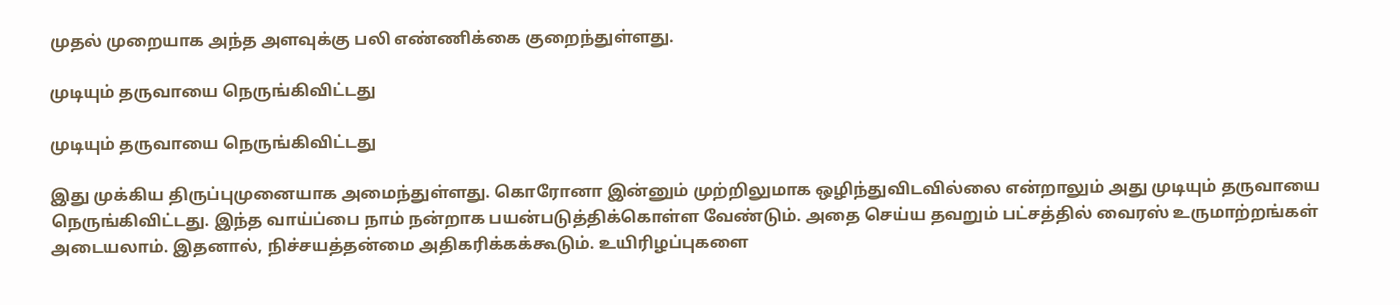முதல் முறையாக அந்த அளவுக்கு பலி எண்ணிக்கை குறைந்துள்ளது.

முடியும் தருவாயை நெருங்கிவிட்டது

முடியும் தருவாயை நெருங்கிவிட்டது

இது முக்கிய திருப்புமுனையாக அமைந்துள்ளது. கொரோனா இன்னும் முற்றிலுமாக ஒழிந்துவிடவில்லை என்றாலும் அது முடியும் தருவாயை நெருங்கிவிட்டது. இந்த வாய்ப்பை நாம் நன்றாக பயன்படுத்திக்கொள்ள வேண்டும். அதை செய்ய தவறும் பட்சத்தில் வைரஸ் உருமாற்றங்கள் அடையலாம். இதனால், நிச்சயத்தன்மை அதிகரிக்கக்கூடும். உயிரிழப்புகளை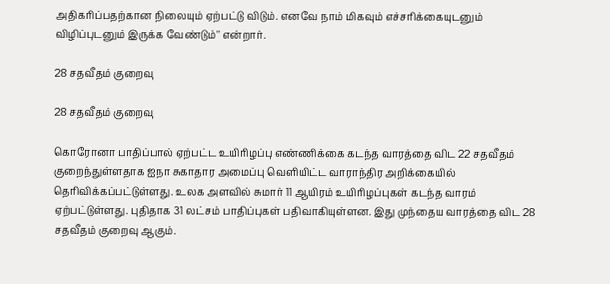அதிகரிப்பதற்கான நிலையும் ஏற்பட்டு விடும். எனவே நாம் மிகவும் எச்சரிக்கையுடனும் விழிப்புடனும் இருக்க வேண்டும்'' என்றார்.

28 சதவீதம் குறைவு

28 சதவீதம் குறைவு

கொரோனா பாதிப்பால் ஏற்பட்ட உயிரிழப்பு எண்ணிக்கை கடந்த வாரத்தை விட 22 சதவீதம் குறைந்துள்ளதாக ஐநா சுகாதார அமைப்பு வெளியிட்ட வாராந்திர அறிக்கையில் தெரிவிக்கப்பட்டுள்ளது. உலக அளவில் சுமார் 11 ஆயிரம் உயிரிழப்புகள் கடந்த வாரம் ஏற்பட்டுள்ளது. புதிதாக 31 லட்சம் பாதிப்புகள் பதிவாகியுள்ளன. இது முந்தைய வாரத்தை விட 28 சதவீதம் குறைவு ஆகும்.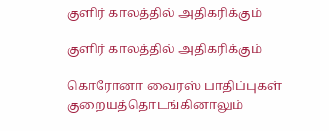குளிர் காலத்தில் அதிகரிக்கும்

குளிர் காலத்தில் அதிகரிக்கும்

கொரோனா வைரஸ் பாதிப்புகள் குறையத்தொடங்கினாலும்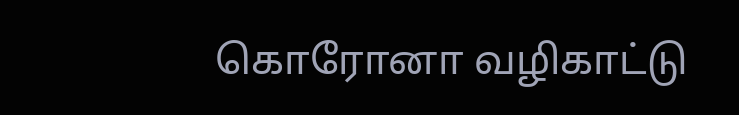கொரோனா வழிகாட்டு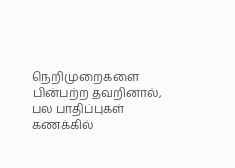நெறிமுறைகளை பின்பற்ற தவறினால், பல பாதிப்புகள் கணக்கில்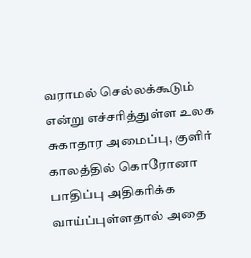வராமல் செல்லக்கூடும் என்று எச்சரித்துள்ள உலக சுகாதார அமைப்பு, குளிர் காலத்தில் கொரோனா பாதிப்பு அதிகரிக்க வாய்ப்புள்ளதால் அதை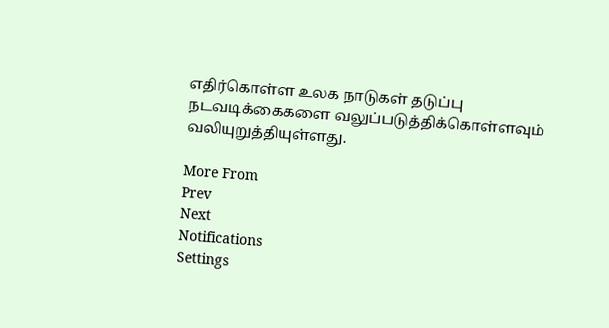எதிர்கொள்ள உலக நாடுகள் தடுப்பு நடவடிக்கைகளை வலுப்படுத்திக்கொள்ளவும் வலியுறுத்தியுள்ளது.

More From
Prev
Next
Notifications
Settings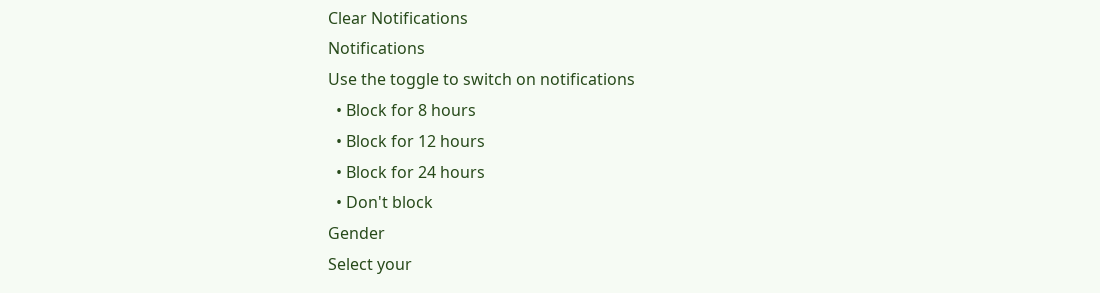Clear Notifications
Notifications
Use the toggle to switch on notifications
  • Block for 8 hours
  • Block for 12 hours
  • Block for 24 hours
  • Don't block
Gender
Select your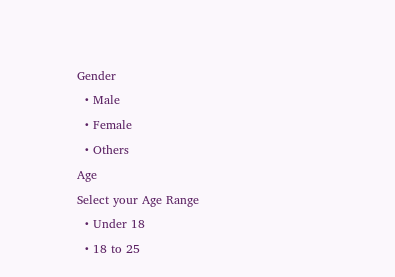Gender
  • Male
  • Female
  • Others
Age
Select your Age Range
  • Under 18
  • 18 to 25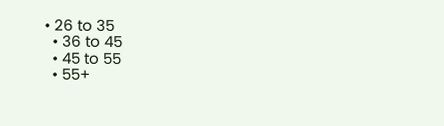• 26 to 35
  • 36 to 45
  • 45 to 55
  • 55+